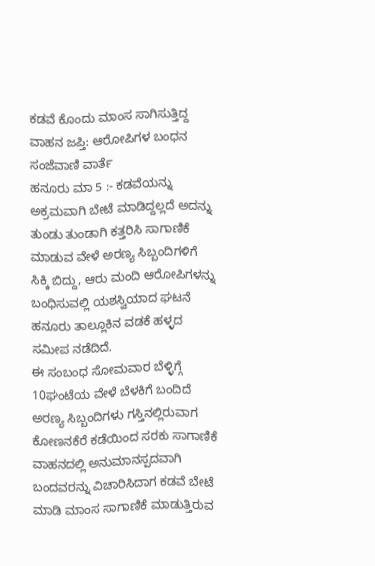ಕಡವೆ ಕೊಂದು ಮಾಂಸ ಸಾಗಿಸುತ್ತಿದ್ದ ವಾಹನ ಜಪ್ತಿ: ಆರೋಪಿಗಳ ಬಂಧನ
ಸಂಜೆವಾಣಿ ವಾರ್ತೆ
ಹನೂರು ಮಾ 5 :- ಕಡವೆಯನ್ನು ಅಕ್ರಮವಾಗಿ ಬೇಟೆ ಮಾಡಿದ್ದಲ್ಲದೆ ಅದನ್ನು ತುಂಡು ತುಂಡಾಗಿ ಕತ್ತರಿಸಿ ಸಾಗಾಣಿಕೆ ಮಾಡುವ ವೇಳೆ ಅರಣ್ಯ ಸಿಬ್ಬಂದಿಗಳಿಗೆ ಸಿಕ್ಕಿ ಬಿದ್ದು, ಆರು ಮಂದಿ ಆರೋಪಿಗಳನ್ನು ಬಂಧಿಸುವಲ್ಲಿ ಯಶಸ್ವಿಯಾದ ಘಟನೆ ಹನೂರು ತಾಲ್ಲೂಕಿನ ವಡಕೆ ಹಳ್ಳದ ಸಮೀಪ ನಡೆದಿದೆ.
ಈ ಸಂಬಂಧ ಸೋಮವಾರ ಬೆಳ್ಳಿಗ್ಗೆ 10ಘಂಟೆಯ ವೇಳೆ ಬೆಳಕಿಗೆ ಬಂದಿದೆ ಅರಣ್ಯ ಸಿಬ್ಬಂದಿಗಳು ಗಸ್ತಿನಲ್ಲಿರುವಾಗ ಕೋಣನಕೆರೆ ಕಡೆಯಿಂದ ಸರಕು ಸಾಗಾಣಿಕೆ ವಾಹನದಲ್ಲಿ ಅನುಮಾನಸ್ಪದವಾಗಿ ಬಂದವರನ್ನು ವಿಚಾರಿಸಿದಾಗ ಕಡವೆ ಬೇಟೆ ಮಾಡಿ ಮಾಂಸ ಸಾಗಾಣಿಕೆ ಮಾಡುತ್ತಿರುವ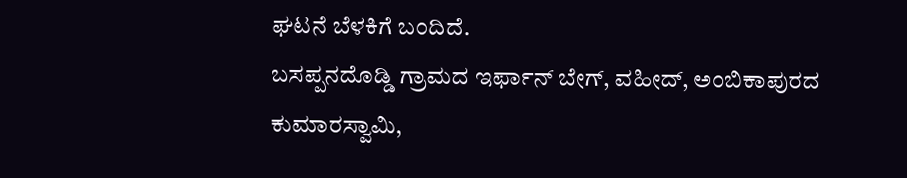ಘಟನೆ ಬೆಳಕಿಗೆ ಬಂದಿದೆ.
ಬಸಪ್ಪನದೊಡ್ಡಿ ಗ್ರಾಮದ ಇರ್ಫಾನ್ ಬೇಗ್, ವಹೀದ್, ಅಂಬಿಕಾಪುರದ ಕುಮಾರಸ್ವಾಮಿ,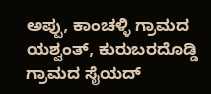ಅಪ್ಪು, ಕಾಂಚಳ್ಳಿ ಗ್ರಾಮದ ಯಶ್ವಂತ್, ಕುರುಬರದೊಡ್ಡಿ ಗ್ರಾಮದ ಸೈಯದ್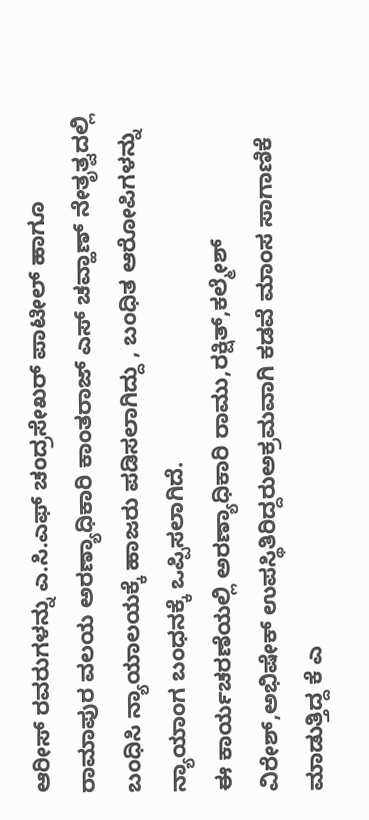ಆರೀಸ್ ರವರುಗಳನ್ನು ಎ.ಸಿ.ಎಫ್ ಚಂದ್ರಸೇಖರ್ ಪಾಟೀಲ್ ಹಾಗೂ ರಾಮಾಪುರ ವಲಯ ಅರಣ್ಯಾಧಿಕಾರಿ ಕಾಂತರಾಜ್ ಎಸ್ ಚವ್ಹಾಣ್ ನೇತೃತ್ವದಲ್ಲಿ ಬಂಧಿಸಿ ನ್ಯಾಯಾಲಯಕ್ಕೆ ಹಾಜರು ಪಡಿಸಲಾಗಿದ್ದು , ಬಂಧಿತ ಆರೋಪಿಗಳನ್ನು ನ್ಯಾಯಾಂಗ ಬಂಧನಕ್ಕೆ ಒಪ್ಪಿಸಲಾಗಿದೆ.
ಈ ಕಾರ್ಯಚರಣೆಯಲ್ಲಿ ಅರಣ್ಯಾಧಿಕಾರಿ ರಾಮು,ರಕ್ಷಿತ್,ಕಲ್ಮೇಶ್ ವಿರೇಶ್,ಅಭಿಷೇಕ್ ಉಪಸ್ಥಿತಿರಿದ್ದರುಅಕ್ರಮವಾಗಿ ಕಡವೆ ಮಾಂಸ ಸಾಗಾಣಿಕೆ ಮಾಡುತ್ತಿದ್ದ ಕೆ ಎ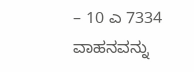– 10 ಎ 7334 ವಾಹನವನ್ನು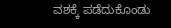ವಶಕ್ಕೆ ಪಡೆದುಕೊಂಡು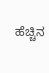ಹೆಚ್ಚಿನ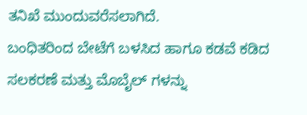ತನಿಖೆ ಮುಂದುವರೆಸಲಾಗಿದೆ.
ಬಂಧಿತರಿಂದ ಬೇಟೆಗೆ ಬಳಸಿದ ಹಾಗೂ ಕಡವೆ ಕಡಿದ ಸಲಕರಣೆ ಮತ್ತು ಮೊಬೈಲ್ ಗಳನ್ನು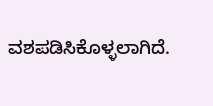ವಶಪಡಿಸಿಕೊಳ್ಳಲಾಗಿದೆ.